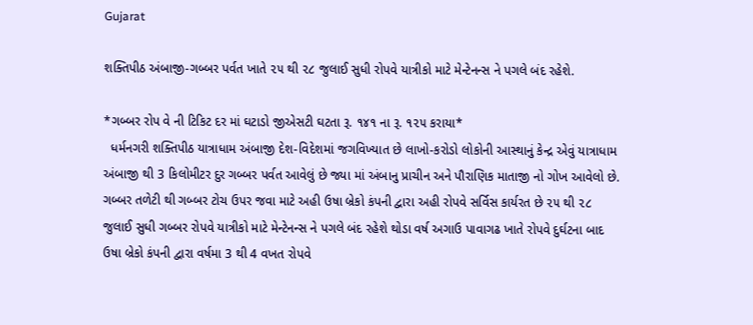Gujarat

શક્તિપીઠ અંબાજી-ગબ્બર પર્વત ખાતે ૨૫ થી ૨૮ જુલાઈ સુધી રોપવે યાત્રીકો માટે મેન્ટેનન્સ ને પગલે બંદ રહેશે.

*ગબ્બર રોપ વે ની ટિકિટ દર માં ઘટાડો જીએસટી ઘટતા રૂ. ૧૪૧ ના રૂ. ૧૨૫ કરાયા*
  ધર્મનગરી શક્તિપીઠ યાત્રાધામ અંબાજી દેશ-વિદેશમાં જગવિખ્યાત છે લાખો-કરોડો લોકોની આસ્થાનું કેન્દ્ર એવું યાત્રાધામ અંબાજી થી 3 કિલોમીટર દુર ગબ્બર પર્વત આવેલું છે જ્યા માં અંબાનુ પ્રાચીન અને પૌરાણિક માતાજી નો ગોખ આવેલો છે. ગબ્બર તળેટી થી ગબ્બર ટોચ ઉપર જવા માટે અહી ઉષા બ્રેકો કંપની દ્વારા અહી રોપવે સર્વિસ કાર્યરત છે ૨૫ થી ૨૮ જુલાઈ સુધી ગબ્બર રોપવે યાત્રીકો માટે મેન્ટેનન્સ ને પગલે બંદ રહેશે થોડા વર્ષ અગાઉ પાવાગઢ ખાતે રોપવે દુર્ઘટના બાદ ઉષા બ્રેકો કંપની દ્વારા વર્ષમા 3 થી 4 વખત રોપવે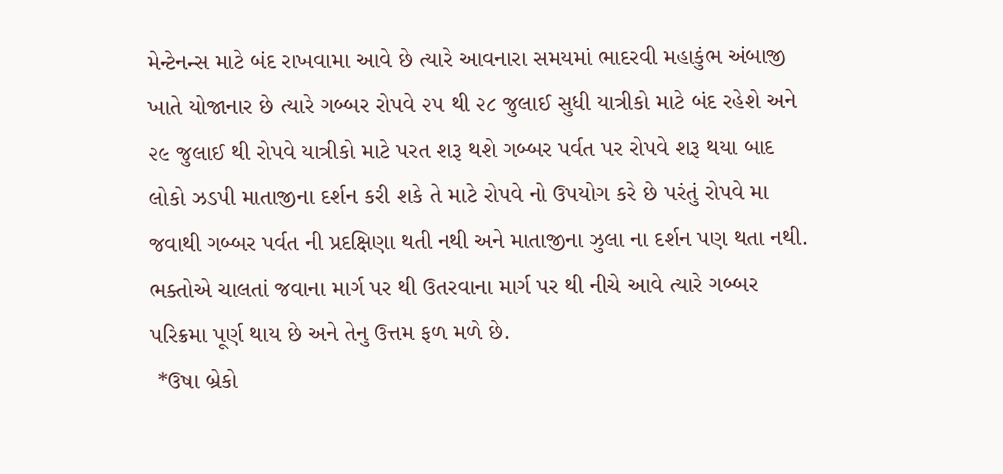મેન્ટેનન્સ માટે બંદ રાખવામા આવે છે ત્યારે આવનારા સમયમાં ભાદરવી મહાકુંભ અંબાજી ખાતે યોજાનાર છે ત્યારે ગબ્બર રોપવે ૨૫ થી ૨૮ જુલાઈ સુધી યાત્રીકો માટે બંદ રહેશે અને ૨૯ જુલાઈ થી રોપવે યાત્રીકો માટે પરત શરૂ થશે ગબ્બર પર્વત પર રોપવે શરૂ થયા બાદ લોકો ઝડપી માતાજીના દર્શન કરી શકે તે માટે રોપવે નો ઉપયોગ કરે છે પરંતું રોપવે મા જવાથી ગબ્બર પર્વત ની પ્રદક્ષિણા થતી નથી અને માતાજીના ઝુલા ના દર્શન પણ થતા નથી. ભક્તોએ ચાલતાં જવાના માર્ગ પર થી ઉતરવાના માર્ગ પર થી નીચે આવે ત્યારે ગબ્બર પરિક્રમા પૂર્ણ થાય છે અને તેનુ ઉત્તમ ફળ મળે છે.
 *ઉષા બ્રેકો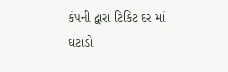કંપની દ્વારા ટિકિટ દર માં ઘટાડો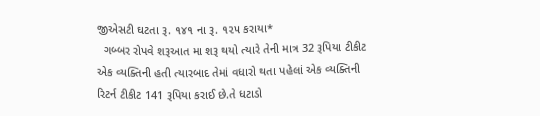જીએસટી ઘટતા રૂ. ૧૪૧ ના રૂ. ૧૨૫ કરાયા*
  ગબ્બર રોપવે શરૂઆત મા શરૂ થયો ત્યારે તેની માત્ર 32 રૂપિયા ટીકીટ એક વ્યક્તિની હતી ત્યારબાદ તેમાં વધારો થતા પહેલાં એક વ્યક્તિની રિટર્ન ટીકીટ 141 રૂપિયા કરાઈ છે.તે ધટાડો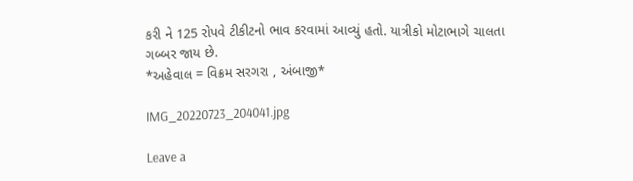કરી ને 125 રોપવે ટીકીટનો ભાવ કરવામાં આવ્યું હતો. યાત્રીકો મોટાભાગે ચાલતા ગબ્બર જાય છે.
*અહેવાલ = વિક્રમ સરગરા , અંબાજી*

IMG_20220723_204041.jpg

Leave a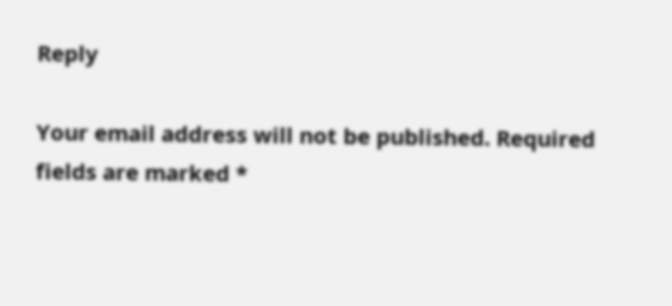Reply

Your email address will not be published. Required fields are marked *